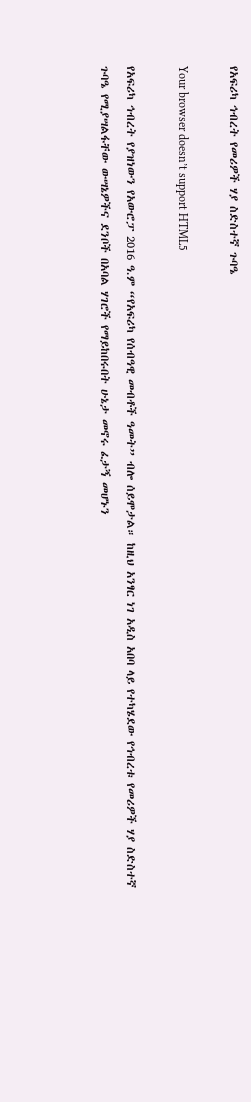የአፍሪካ ኅብረት የመሪዎች ሃያ ስድስተኛ ጉባዔ

Your browser doesn’t support HTML5

የአፍሪካ ኅብረት የያዝነውን የአውሮፓ 2016 ዓ.ም “የአፍሪካ የሰብዓዊ መብቶች ዓመት” ብሎ ሰይሞታል። ከዚህ አንፃር ነገ አዲስ አበባ ላይ የተካሄደው የኅብረቱ የመሪዎች ሃያ ስድስተኛ ጉባዔ የሚያሣልፋቸው ውሣኔዎችና ደንቦች በአባል ሃገሮች የማይከበሩበት ሁኔታ መኖሩ ፈታኝ መሆኑን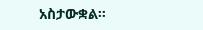አስታውቋል።